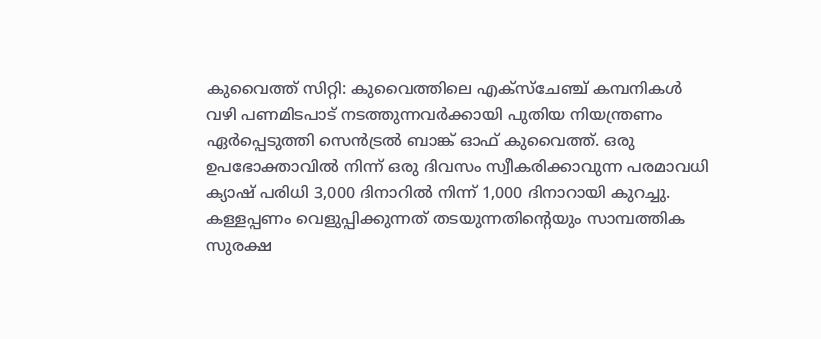കുവൈത്ത് സിറ്റി: കുവൈത്തിലെ എക്സ്ചേഞ്ച് കമ്പനികൾ വഴി പണമിടപാട് നടത്തുന്നവർക്കായി പുതിയ നിയന്ത്രണം ഏർപ്പെടുത്തി സെൻട്രൽ ബാങ്ക് ഓഫ് കുവൈത്ത്. ഒരു ഉപഭോക്താവിൽ നിന്ന് ഒരു ദിവസം സ്വീകരിക്കാവുന്ന പരമാവധി ക്യാഷ് പരിധി 3,000 ദിനാറിൽ നിന്ന് 1,000 ദിനാറായി കുറച്ചു. കള്ളപ്പണം വെളുപ്പിക്കുന്നത് തടയുന്നതിന്റെയും സാമ്പത്തിക സുരക്ഷ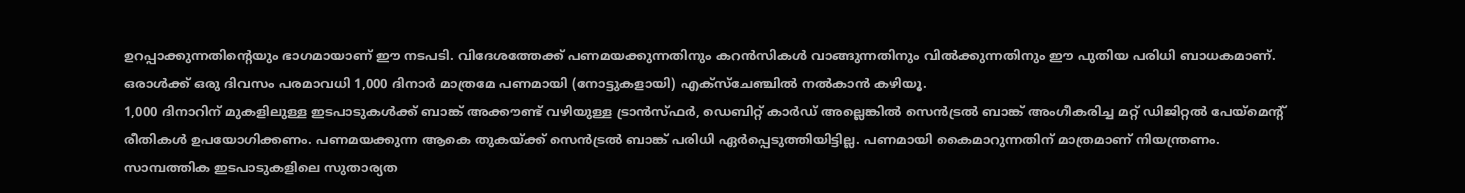ഉറപ്പാക്കുന്നതിന്റെയും ഭാഗമായാണ് ഈ നടപടി. വിദേശത്തേക്ക് പണമയക്കുന്നതിനും കറൻസികൾ വാങ്ങുന്നതിനും വിൽക്കുന്നതിനും ഈ പുതിയ പരിധി ബാധകമാണ്. ഒരാൾക്ക് ഒരു ദിവസം പരമാവധി 1,000 ദിനാർ മാത്രമേ പണമായി (നോട്ടുകളായി) എക്സ്ചേഞ്ചിൽ നൽകാൻ കഴിയൂ.
1,000 ദിനാറിന് മുകളിലുള്ള ഇടപാടുകൾക്ക് ബാങ്ക് അക്കൗണ്ട് വഴിയുള്ള ട്രാൻസ്ഫർ, ഡെബിറ്റ് കാർഡ് അല്ലെങ്കിൽ സെൻട്രൽ ബാങ്ക് അംഗീകരിച്ച മറ്റ് ഡിജിറ്റൽ പേയ്മെന്റ് രീതികൾ ഉപയോഗിക്കണം. പണമയക്കുന്ന ആകെ തുകയ്ക്ക് സെൻട്രൽ ബാങ്ക് പരിധി ഏർപ്പെടുത്തിയിട്ടില്ല. പണമായി കൈമാറുന്നതിന് മാത്രമാണ് നിയന്ത്രണം.
സാമ്പത്തിക ഇടപാടുകളിലെ സുതാര്യത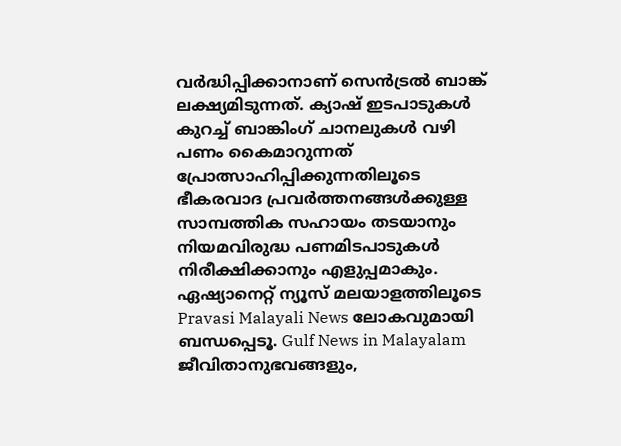വർദ്ധിപ്പിക്കാനാണ് സെൻട്രൽ ബാങ്ക് ലക്ഷ്യമിടുന്നത്. ക്യാഷ് ഇടപാടുകൾ കുറച്ച് ബാങ്കിംഗ് ചാനലുകൾ വഴി പണം കൈമാറുന്നത് പ്രോത്സാഹിപ്പിക്കുന്നതിലൂടെ ഭീകരവാദ പ്രവർത്തനങ്ങൾക്കുള്ള സാമ്പത്തിക സഹായം തടയാനും നിയമവിരുദ്ധ പണമിടപാടുകൾ നിരീക്ഷിക്കാനും എളുപ്പമാകും.
ഏഷ്യാനെറ്റ് ന്യൂസ് മലയാളത്തിലൂടെ Pravasi Malayali News ലോകവുമായി ബന്ധപ്പെടൂ. Gulf News in Malayalam ജീവിതാനുഭവങ്ങളും,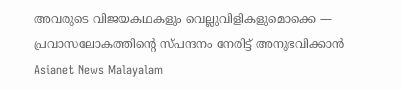അവരുടെ വിജയകഥകളും വെല്ലുവിളികളുമൊക്കെ — പ്രവാസലോകത്തിന്റെ സ്പന്ദനം നേരിട്ട് അനുഭവിക്കാൻ Asianet News Malayalam